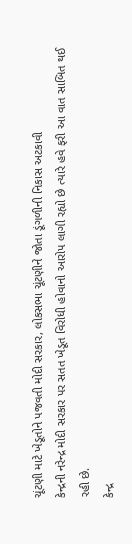ચૂંટણી માટે ખેડૂતોને પજવતી મોદી સરકાર, લોકસભા ચૂંટણીને જોતા ડૂંગળીની નિકાસ અટકાવી
કેન્દ્રની નરેન્દ્ર મોદી સરકાર પર સતત ખેડૂત વિરોધી હોવાનો આરોપ લાગી રહ્યો છે ત્યારે હવે ફરી આ વાત સાબિત થઈ રહી છે.
કેન્દ્ર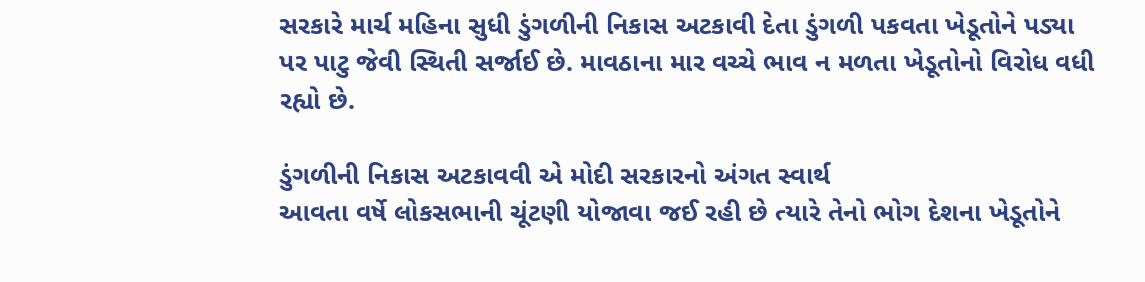સરકારે માર્ચ મહિના સુધી ડુંગળીની નિકાસ અટકાવી દેતા ડુંગળી પકવતા ખેડૂતોને પડ્યા પર પાટુ જેવી સ્થિતી સર્જાઈ છે. માવઠાના માર વચ્ચે ભાવ ન મળતા ખેડૂતોનો વિરોધ વધી રહ્યો છે.

ડુંગળીની નિકાસ અટકાવવી એ મોદી સરકારનો અંગત સ્વાર્થ
આવતા વર્ષે લોકસભાની ચૂંટણી યોજાવા જઈ રહી છે ત્યારે તેનો ભોગ દેશના ખેડૂતોને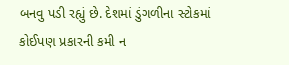બનવુ પડી રહ્યું છે. દેશમાં ડુંગળીના સ્ટોકમાં કોઈપણ પ્રકારની કમી ન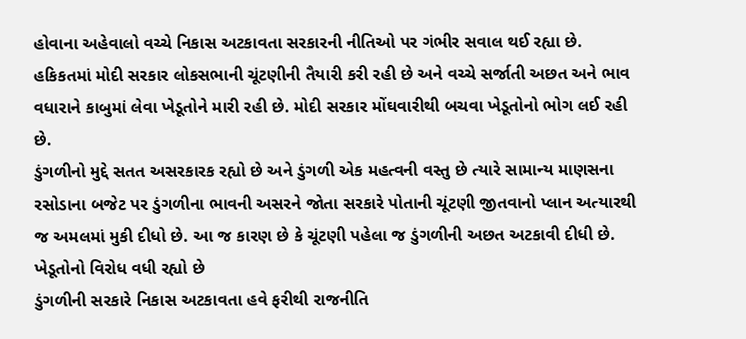હોવાના અહેવાલો વચ્ચે નિકાસ અટકાવતા સરકારની નીતિઓ પર ગંભીર સવાલ થઈ રહ્યા છે.
હકિકતમાં મોદી સરકાર લોકસભાની ચૂંટણીની તૈયારી કરી રહી છે અને વચ્ચે સર્જાતી અછત અને ભાવ વધારાને કાબુમાં લેવા ખેડૂતોને મારી રહી છે. મોદી સરકાર મોંઘવારીથી બચવા ખેડૂતોનો ભોગ લઈ રહી છે.
ડુંગળીનો મુદ્દે સતત અસરકારક રહ્યો છે અને ડુંગળી એક મહત્વની વસ્તુ છે ત્યારે સામાન્ય માણસના રસોડાના બજેટ પર ડુંગળીના ભાવની અસરને જોતા સરકારે પોતાની ચૂંટણી જીતવાનો પ્લાન અત્યારથી જ અમલમાં મુકી દીધો છે. આ જ કારણ છે કે ચૂંટણી પહેલા જ ડુંગળીની અછત અટકાવી દીધી છે.
ખેડૂતોનો વિરોધ વધી રહ્યો છે
ડુંગળીની સરકારે નિકાસ અટકાવતા હવે ફરીથી રાજનીતિ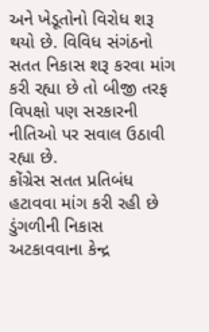અને ખેડૂતોનો વિરોધ શરૂ થયો છે. વિવિધ સંગંઠનો સતત નિકાસ શરૂ કરવા માંગ કરી રહ્યા છે તો બીજી તરફ વિપક્ષો પણ સરકારની નીતિઓ પર સવાલ ઉઠાવી રહ્યા છે.
કોંગ્રેસ સતત પ્રતિબંધ હટાવવા માંગ કરી રહી છે
ડુંગળીની નિકાસ અટકાવવાના કેન્દ્ર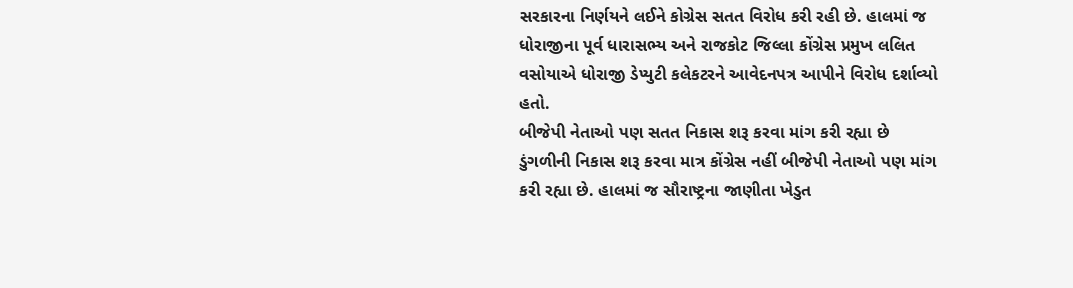સરકારના નિર્ણયને લઈને કોગ્રેસ સતત વિરોધ કરી રહી છે. હાલમાં જ ધોરાજીના પૂર્વ ધારાસભ્ય અને રાજકોટ જિલ્લા કોંગ્રેસ પ્રમુખ લલિત વસોયાએ ધોરાજી ડેપ્યુટી કલેકટરને આવેદનપત્ર આપીને વિરોધ દર્શાવ્યો હતો.
બીજેપી નેતાઓ પણ સતત નિકાસ શરૂ કરવા માંગ કરી રહ્યા છે
ડુંગળીની નિકાસ શરૂ કરવા માત્ર કોંગ્રેસ નહીં બીજેપી નેતાઓ પણ માંગ કરી રહ્યા છે. હાલમાં જ સૌરાષ્ટ્રના જાણીતા ખેડુત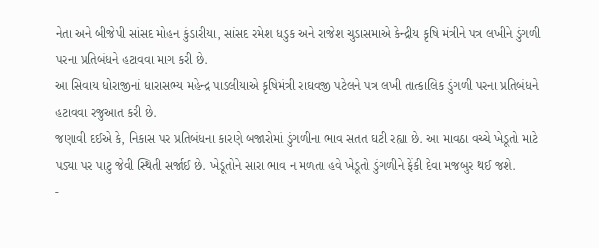નેતા અને બીજેપી સાંસદ મોહન કુંડારીયા, સાંસદ રમેશ ધડુક અને રાજેશ ચુડાસમાએ કેન્દ્રીય કૃષિ મંત્રીને પત્ર લખીને ડુંગળી પરના પ્રતિબંધને હટાવવા માગ કરી છે.
આ સિવાય ધોરાજીનાં ધારાસભ્ય મહેન્દ્ર પાડલીયાએ કૃષિમંત્રી રાઘવજી પટેલને પત્ર લખી તાત્કાલિક ડુંગળી પરના પ્રતિબંધને હટાવવા રજુઆત કરી છે.
જણાવી દઈએ કે, નિકાસ પર પ્રતિબંધના કારણે બજારોમાં ડુંગળીના ભાવ સતત ઘટી રહ્યા છે. આ માવઠા વચ્ચે ખેડૂતો માટે પડ્યા પર પાટુ જેવી સ્થિતી સર્જાઈ છે. ખેડૂતોને સારા ભાવ ન મળતા હવે ખેડૂતો ડુંગળીને ફેંકી દેવા મજબુર થઈ જશે.
-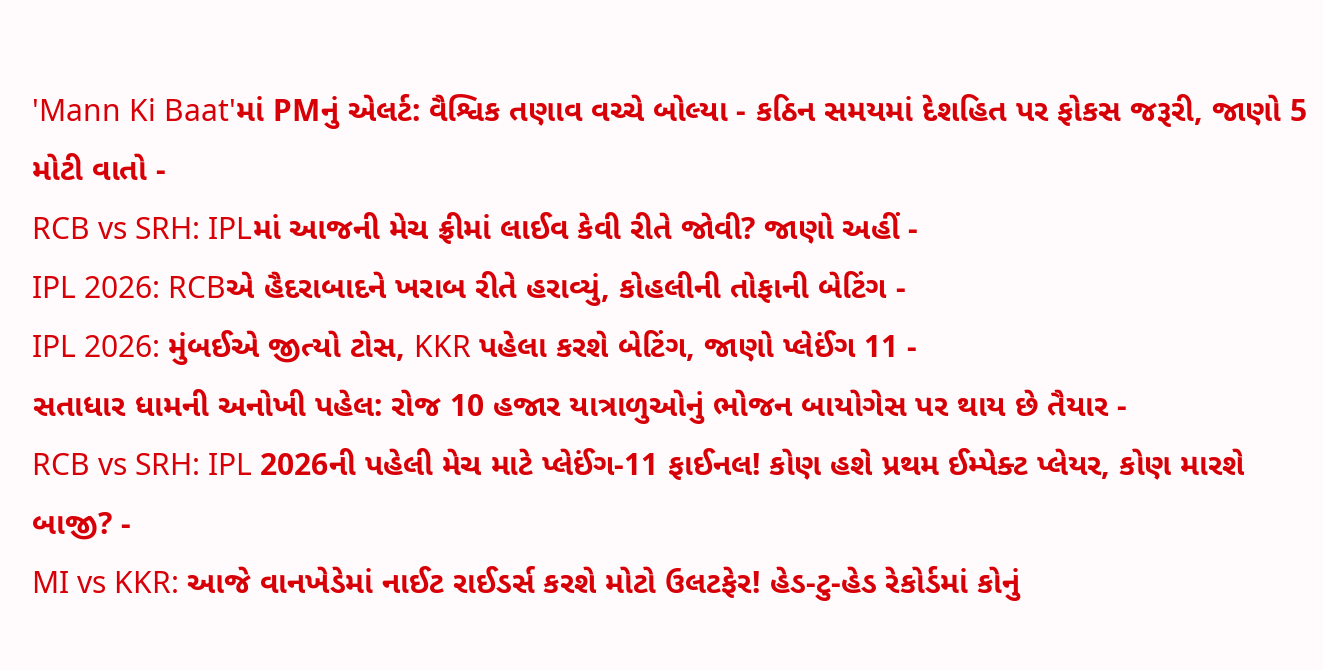'Mann Ki Baat'માં PMનું એલર્ટ: વૈશ્વિક તણાવ વચ્ચે બોલ્યા - કઠિન સમયમાં દેશહિત પર ફોકસ જરૂરી, જાણો 5 મોટી વાતો -
RCB vs SRH: IPLમાં આજની મેચ ફ્રીમાં લાઈવ કેવી રીતે જોવી? જાણો અહીં -
IPL 2026: RCBએ હૈદરાબાદને ખરાબ રીતે હરાવ્યું, કોહલીની તોફાની બેટિંગ -
IPL 2026: મુંબઈએ જીત્યો ટોસ, KKR પહેલા કરશે બેટિંગ, જાણો પ્લેઈંગ 11 -
સતાધાર ધામની અનોખી પહેલ: રોજ 10 હજાર યાત્રાળુઓનું ભોજન બાયોગેસ પર થાય છે તૈયાર -
RCB vs SRH: IPL 2026ની પહેલી મેચ માટે પ્લેઈંગ-11 ફાઈનલ! કોણ હશે પ્રથમ ઈમ્પેક્ટ પ્લેયર, કોણ મારશે બાજી? -
MI vs KKR: આજે વાનખેડેમાં નાઈટ રાઈડર્સ કરશે મોટો ઉલટફેર! હેડ-ટુ-હેડ રેકોર્ડમાં કોનું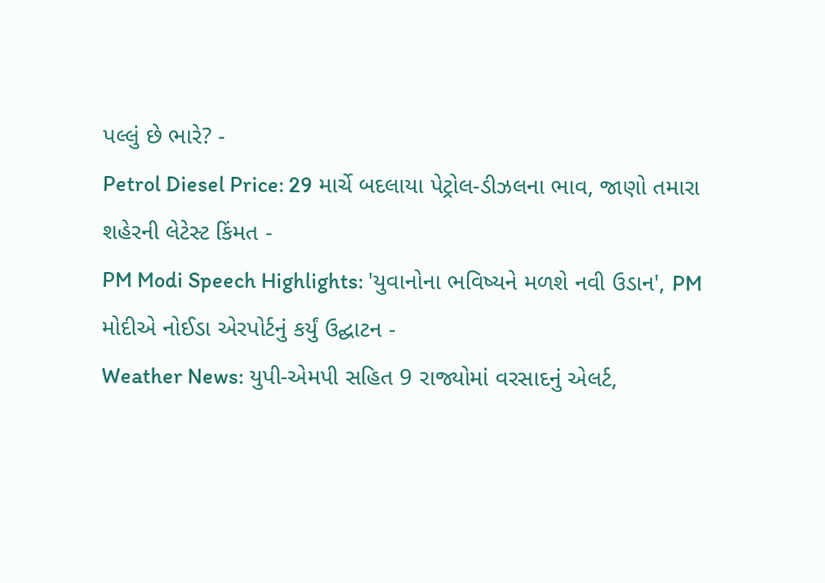પલ્લું છે ભારે? -
Petrol Diesel Price: 29 માર્ચે બદલાયા પેટ્રોલ-ડીઝલના ભાવ, જાણો તમારા શહેરની લેટેસ્ટ કિંમત -
PM Modi Speech Highlights: 'યુવાનોના ભવિષ્યને મળશે નવી ઉડાન', PM મોદીએ નોઈડા એરપોર્ટનું કર્યું ઉદ્ઘાટન -
Weather News: યુપી-એમપી સહિત 9 રાજ્યોમાં વરસાદનું એલર્ટ,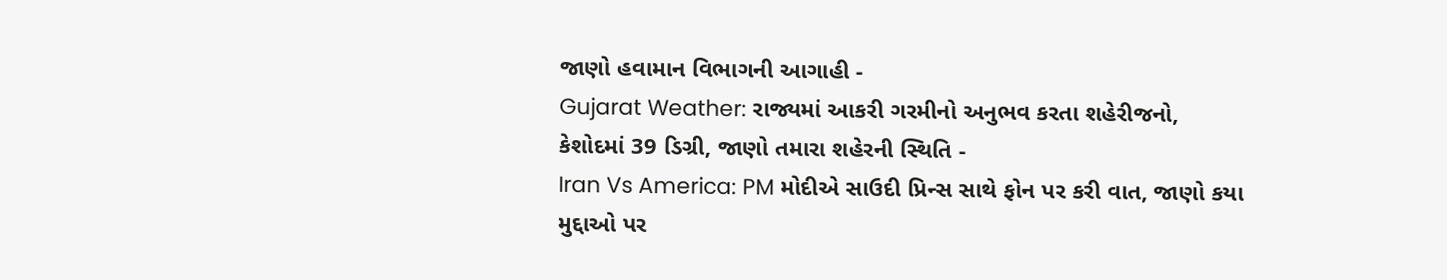જાણો હવામાન વિભાગની આગાહી -
Gujarat Weather: રાજ્યમાં આકરી ગરમીનો અનુભવ કરતા શહેરીજનો, કેશોદમાં 39 ડિગ્રી, જાણો તમારા શહેરની સ્થિતિ -
Iran Vs America: PM મોદીએ સાઉદી પ્રિન્સ સાથે ફોન પર કરી વાત, જાણો કયા મુદ્દાઓ પર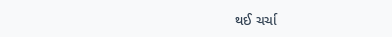થઈ ચર્ચા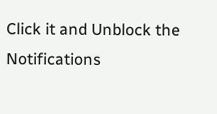Click it and Unblock the Notifications